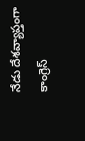నేడు దేశవ్యాప్తంగా కాంగ్రెస్‌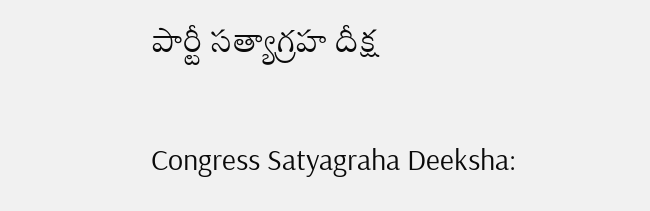పార్టీ సత్యాగ్రహ దీక్ష

Congress Satyagraha Deeksha: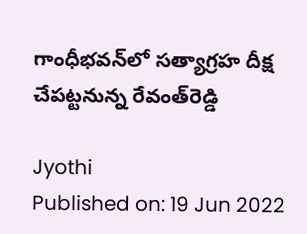గాంధీభవన్‌లో సత్యాగ్రహ దీక్ష చేపట్టనున్న రేవంత్‌రెడ్డి

Jyothi
Published on: 19 Jun 2022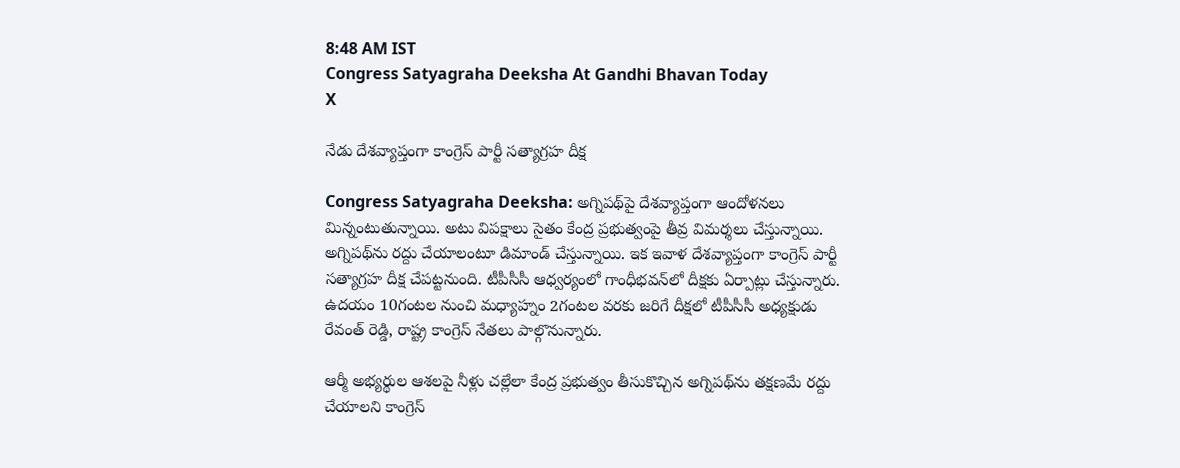8:48 AM IST
Congress Satyagraha Deeksha At Gandhi Bhavan Today
X

నేడు దేశవ్యాప్తంగా కాంగ్రెస్‌ పార్టీ సత్యాగ్రహ దీక్ష

Congress Satyagraha Deeksha: అగ్నిపథ్‌పై దేశవ్యాప్తంగా ఆందోళనలు మిన్నంటుతున్నాయి. అటు విపక్షాలు సైతం కేంద్ర ప్రభుత్వంపై తీవ్ర విమర్శలు చేస్తున్నాయి. అగ్నిపథ్‌ను రద్దు చేయాలంటూ డిమాండ్ చేస్తున్నాయి. ఇక ఇవాళ దేశవ్యాప్తంగా కాంగ్రెస్ పార్టీ సత్యాగ్రహ దీక్ష చేపట్టనుంది. టీపీసీసీ ఆధ్వర్యంలో గాంధీభవన్‌లో దీక్షకు ఏర్పాట్లు చేస్తున్నారు. ఉదయం 10గంటల నుంచి మధ్యాహ్నం 2గంటల వరకు జరిగే దీక్షలో టీపీసీసీ అధ్యక్షుడు రేవంత్ రెడ్డి, రాష్ట్ర కాంగ్రెస్ నేతలు పాల్గొనున్నారు.

ఆర్మీ అభ్యర్థుల ఆశలపై నీళ్లు చల్లేలా కేంద్ర ప్రభుత్వం తీసుకొచ్చిన అగ్నిపథ్‌ను తక్షణమే రద్దు చేయాలని కాంగ్రెస్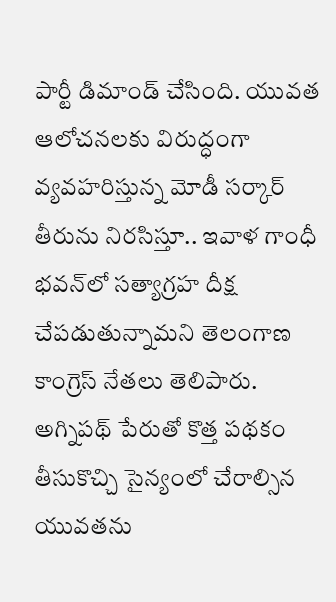పార్టీ డిమాండ్ చేసింది. యువత ఆలోచనలకు విరుద్ధంగా వ్యవహరిస్తున్న మోడీ సర్కార్ తీరును నిరసిస్తూ.. ఇవాళ గాంధీ భవన్‌లో సత్యాగ్రహ దీక్ష చేపడుతున్నామని తెలంగాణ కాంగ్రెస్ నేతలు తెలిపారు. అగ్నిపథ్‌ పేరుతో కొత్త పథకం తీసుకొచ్చి సైన్యంలో చేరాల్సిన యువతను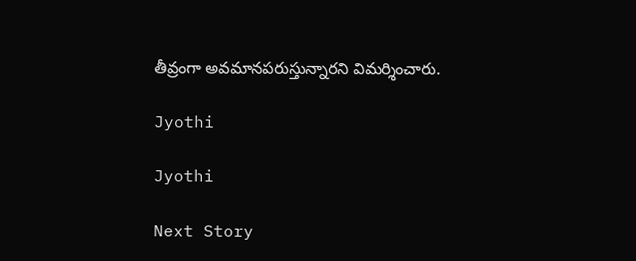తీవ్రంగా అవమానపరుస్తున్నారని విమర్శించారు.

Jyothi

Jyothi

Next Story